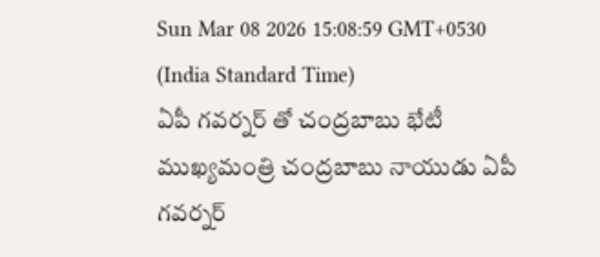Sun Mar 08 2026 15:08:59 GMT+0530 (India Standard Time)
ఏపీ గవర్నర్ తో చంద్రబాబు భేటీ
ముఖ్యమంత్రి చంద్రబాబు నాయుడు ఏపీ గవర్నర్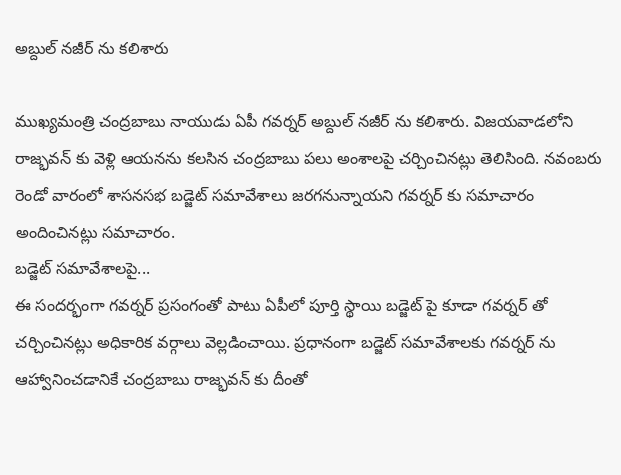అబ్దుల్ నజీర్ ను కలిశారు

ముఖ్యమంత్రి చంద్రబాబు నాయుడు ఏపీ గవర్నర్ అబ్దుల్ నజీర్ ను కలిశారు. విజయవాడలోని రాజ్భవన్ కు వెళ్లి ఆయనను కలసిన చంద్రబాబు పలు అంశాలపై చర్చించినట్లు తెలిసింది. నవంబరు రెండో వారంలో శాసనసభ బడ్జెట్ సమావేశాలు జరగనున్నాయని గవర్నర్ కు సమాచారం అందించినట్లు సమాచారం.
బడ్జెట్ సమావేశాలపై...
ఈ సందర్భంగా గవర్నర్ ప్రసంగంతో పాటు ఏపీలో పూర్తి స్థాయి బడ్జెట్ పై కూడా గవర్నర్ తో చర్చించినట్లు అధికారిక వర్గాలు వెల్లడించాయి. ప్రధానంగా బడ్జెట్ సమావేశాలకు గవర్నర్ ను ఆహ్వానించడానికే చంద్రబాబు రాజ్భవన్ కు దీంతో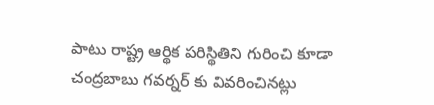పాటు రాష్ట్ర ఆర్థిక పరిస్థితిని గురించి కూడా చంద్రబాబు గవర్నర్ కు వివరించినట్లు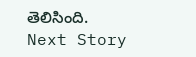తెలిసింది.
Next Story